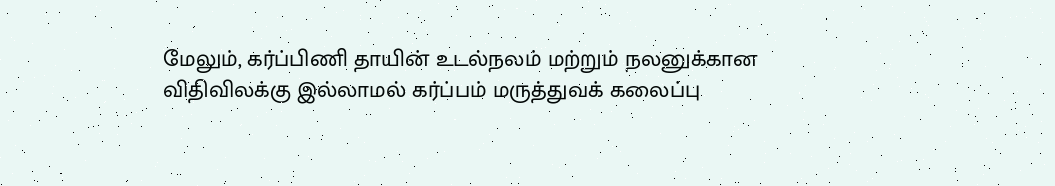மேலும், கர்ப்பிணி தாயின் உடல்நலம் மற்றும் நலனுக்கான விதிவிலக்கு இல்லாமல் கர்ப்பம் மருத்துவக் கலைப்பு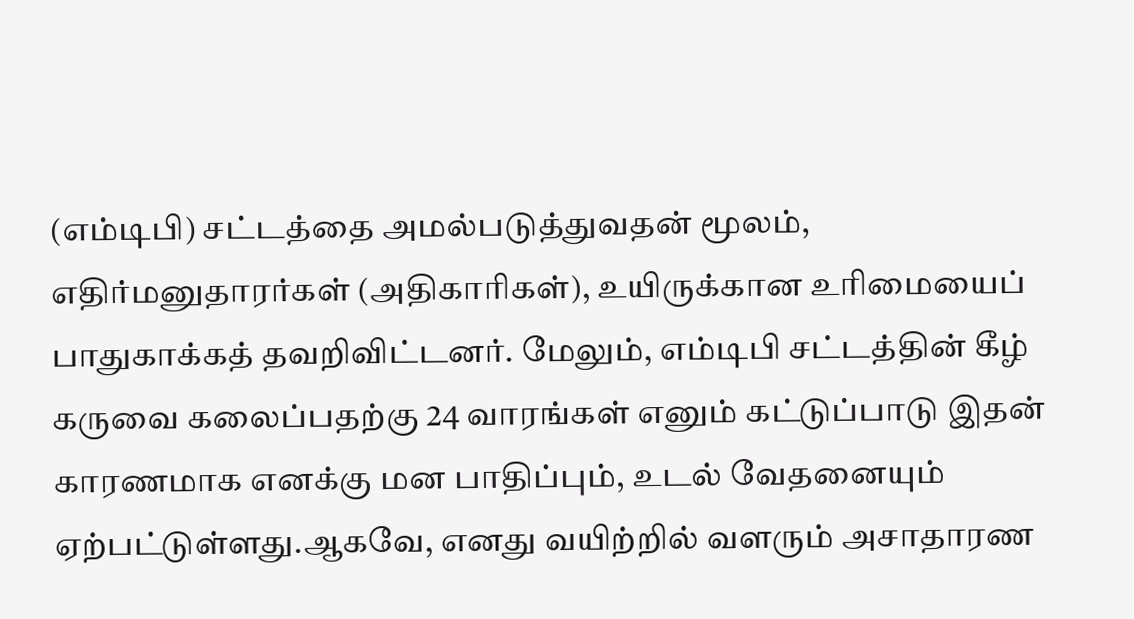(எம்டிபி) சட்டத்தை அமல்படுத்துவதன் மூலம், எதிர்மனுதாரர்கள் (அதிகாரிகள்), உயிருக்கான உரிமையைப் பாதுகாக்கத் தவறிவிட்டனர். மேலும், எம்டிபி சட்டத்தின் கீழ் கருவை கலைப்பதற்கு 24 வாரங்கள் எனும் கட்டுப்பாடு இதன் காரணமாக எனக்கு மன பாதிப்பும், உடல் வேதனையும் ஏற்பட்டுள்ளது.ஆகவே, எனது வயிற்றில் வளரும் அசாதாரண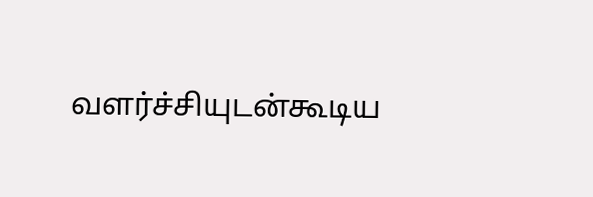வளர்ச்சியுடன்கூடிய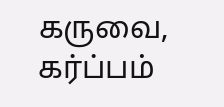கருவை, கர்ப்பம்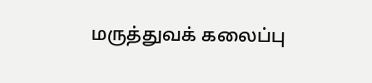மருத்துவக் கலைப்பு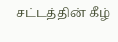சட்டத்தின் கீழ்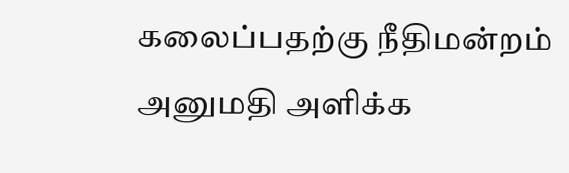கலைப்பதற்கு நீதிமன்றம் அனுமதி அளிக்க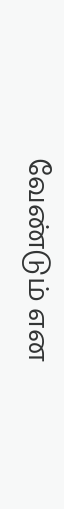வேண்டும் என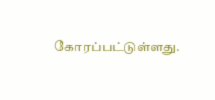கோரப்பட்டுள்ளது.